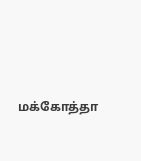மக்கோத்தா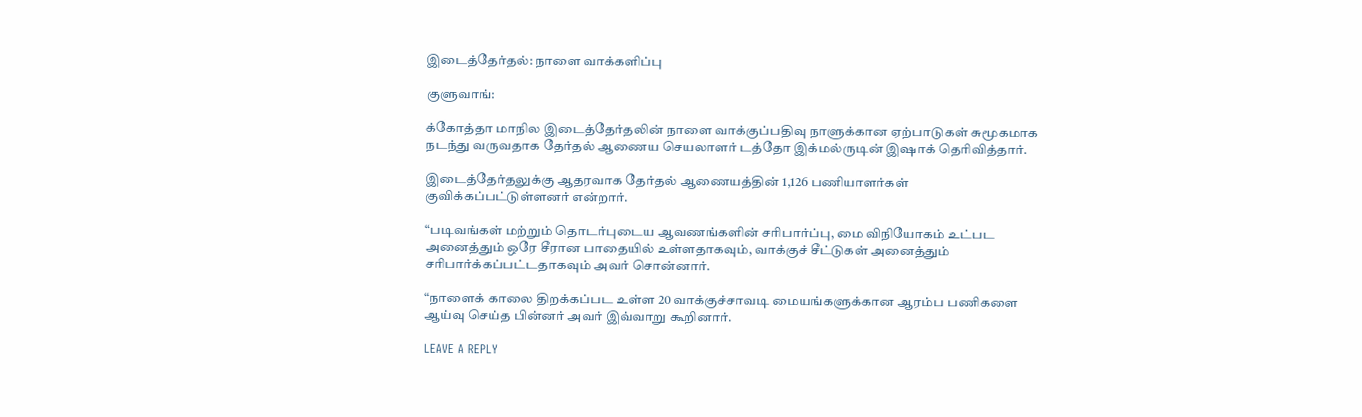இடைத்தேர்தல்: நாளை வாக்களிப்பு

குளுவாங்:

க்கோத்தா மாநில இடைத்தேர்தலின் நாளை வாக்குப்பதிவு நாளுக்கான ஏற்பாடுகள் சுமூகமாக நடந்து வருவதாக தேர்தல் ஆணைய செயலாளர் டத்தோ இக்மல்ருடின் இஷாக் தெரிவித்தார்.

இடைத்தேர்தலுக்கு ஆதரவாக தேர்தல் ஆணையத்தின் 1,126 பணியாளர்கள் குவிக்கப்பட்டுள்ளனர் என்றார்.

“படிவங்கள் மற்றும் தொடர்புடைய ஆவணங்களின் சரிபார்ப்பு, மை விநியோகம் உட்பட அனைத்தும் ஒரே சீரான பாதையில் உள்ளதாகவும், வாக்குச் சீட்டுகள் அனைத்தும் சரிபார்க்கப்பட்டதாகவும் அவர் சொன்னார்.

“நாளைக் காலை திறக்கப்பட உள்ள 20 வாக்குச்சாவடி மையங்களுக்கான ஆரம்ப பணிகளை ஆய்வு செய்த பின்னர் அவர் இவ்வாறு கூறினார்.

LEAVE A REPLY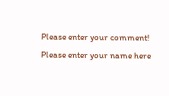Please enter your comment!
Please enter your name here